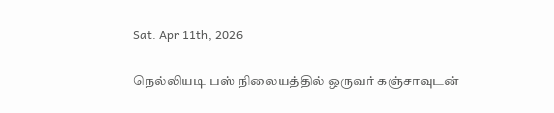Sat. Apr 11th, 2026

நெல்லியடி பஸ் நிலையத்தில் ஒருவர் கஞ்சாவுடன்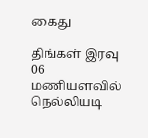கைது

திங்கள் இரவு 06 மணியளவில் நெல்லியடி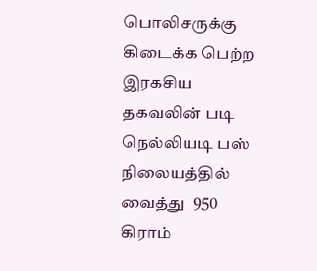பொலிசருக்கு கிடைக்க பெற்ற இரகசிய தகவலின் படி நெல்லியடி பஸ் நிலையத்தில் வைத்து  950 கிராம்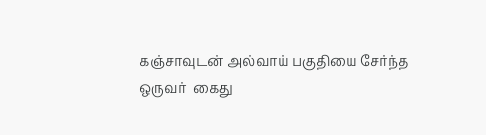கஞ்சாவுடன் அல்வாய் பகுதியை சேர்ந்த ஒருவர்  கைது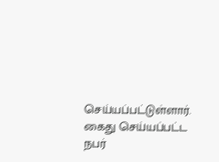செய்யப்பட்டுள்ளார்.  கைது செய்யப்பட்ட நபர்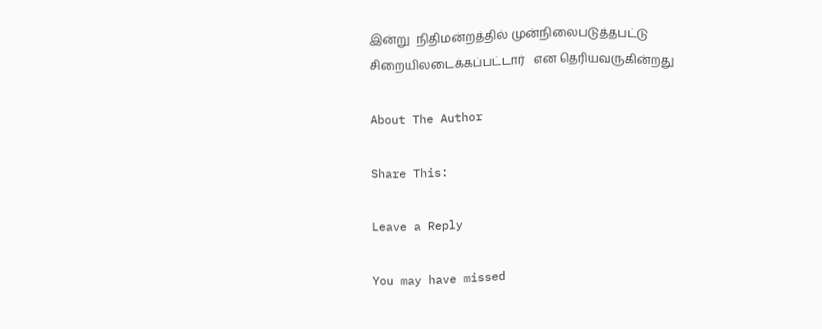இன்று  நிதிமன்றத்தில் முன்நிலைபடுத்தபட்டு சிறையிலடைக்கப்பட்டார்   என தெரியவருகின்றது

About The Author

Share This:

Leave a Reply

You may have missed